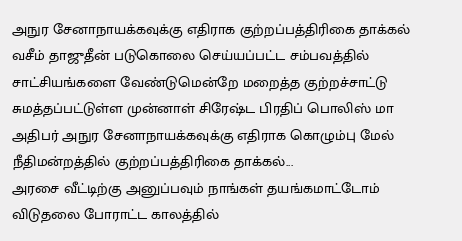அநுர சேனாநாயக்கவுக்கு எதிராக குற்றப்பத்திரிகை தாக்கல்
வசீம் தாஜுதீன் படுகொலை செய்யப்பட்ட சம்பவத்தில் சாட்சியங்களை வேண்டுமென்றே மறைத்த குற்றச்சாட்டு சுமத்தப்பட்டுள்ள முன்னாள் சிரேஷ்ட பிரதிப் பொலிஸ் மா அதிபர் அநுர சேனாநாயக்கவுக்கு எதிராக கொழும்பு மேல் நீதிமன்றத்தில் குற்றப்பத்திரிகை தாக்கல்...
அரசை வீட்டிற்கு அனுப்பவும் நாங்கள் தயங்கமாட்டோம்
விடுதலை போராட்ட காலத்தில்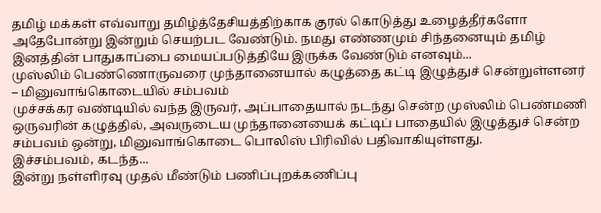தமிழ் மக்கள் எவ்வாறு தமிழ்த்தேசியத்திற்காக குரல் கொடுத்து உழைத்தீர்களோ அதேபோன்று இன்றும் செயற்பட வேண்டும். நமது எண்ணமும் சிந்தனையும் தமிழ் இனத்தின் பாதுகாப்பை மையப்படுத்தியே இருக்க வேண்டும் எனவும்...
முஸ்லிம் பெண்ணொருவரை முந்தானையால் கழுத்தை கட்டி இழுத்துச் சென்றுள்ளனர் – மினுவாங்கொடையில் சம்பவம்
முச்சக்கர வண்டியில் வந்த இருவர், அப்பாதையால் நடந்து சென்ற முஸ்லிம் பெண்மணி ஒருவரின் கழுத்தில், அவருடைய முந்தானையைக் கட்டிப் பாதையில் இழுத்துச் சென்ற சம்பவம் ஒன்று, மினுவாங்கொடை பொலிஸ் பிரிவில் பதிவாகியுள்ளது.
இச்சம்பவம், கடந்த...
இன்று நள்ளிரவு முதல் மீண்டும் பணிப்புறக்கணிப்பு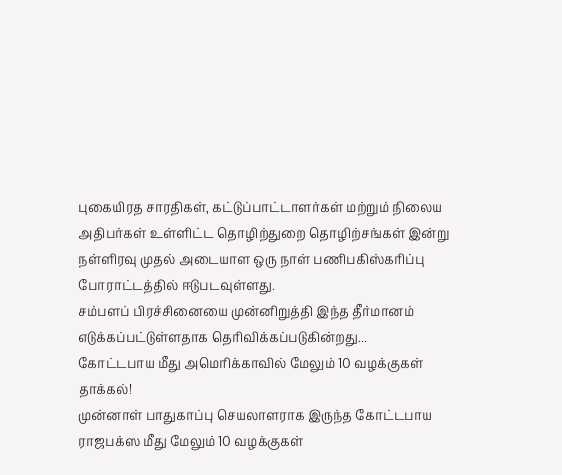புகையிரத சாரதிகள், கட்டுப்பாட்டாளர்கள் மற்றும் நிலைய அதிபர்கள் உள்ளிட்ட தொழிற்துறை தொழிற்சங்கள் இன்று நள்ளிரவு முதல் அடையாள ஒரு நாள் பணிபகிஸ்கரிப்பு போராட்டத்தில் ஈடுபடவுள்ளது.
சம்பளப் பிரச்சினையை முன்னிறுத்தி இந்த தீர்மானம் எடுக்கப்பட்டுள்ளதாக தெரிவிக்கப்படுகின்றது...
கோட்டபாய மீது அமெரிக்காவில் மேலும் 10 வழக்குகள் தாக்கல்!
முன்னாள் பாதுகாப்பு செயலாளராக இருந்த கோட்டபாய ராஜபக்ஸ மீது மேலும் 10 வழக்குகள்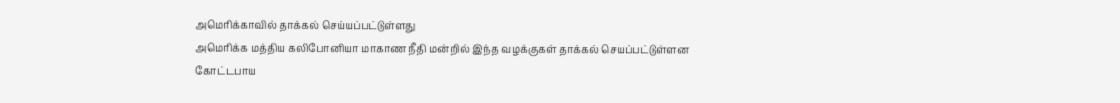அமெரிக்காவில் தாக்கல் செய்யப்பட்டுள்ளது
அமெரிக்க மத்திய கலிபோனியா மாகாண நீதி மன்றில் இந்த வழக்குகள் தாக்கல் செயப்பட்டுள்ளன
கோட்டபாய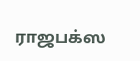ராஜபக்ஸ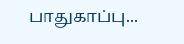பாதுகாப்பு...